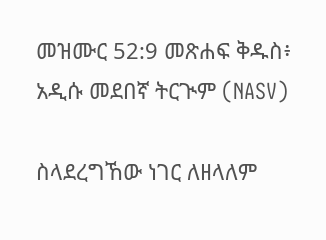መዝሙር 52:9 መጽሐፍ ቅዱስ፥ አዲሱ መደበኛ ትርጒም (NASV)

ስላደረግኸው ነገር ለዘላለም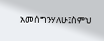አመሰግንሃለሁ፤ስምህ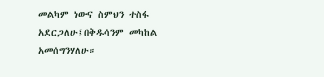መልካም ነውና ስምህን ተስፋ አደርጋለሁ፤በቅዱሳንም መካከል አመሰግንሃለሁ።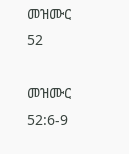መዝሙር 52

መዝሙር 52:6-9